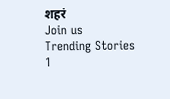शहरं
Join us
Trending Stories
1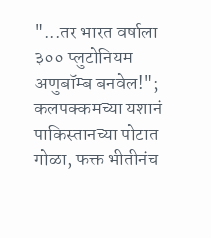"...तर भारत वर्षाला ३०० प्लुटोनियम अणुबॉम्ब बनवेल!"; कलपक्कमच्या यशानं पाकिस्तानच्या पोटात गोळा, फक्त भीतीनंच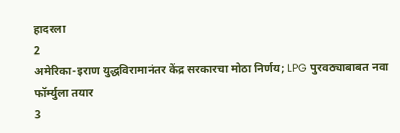हादरला
2
अमेरिका-इराण युद्धविरामानंतर केंद्र सरकारचा मोठा निर्णय; LPG पुरवठ्याबाबत नवा फॉर्म्युला तयार
3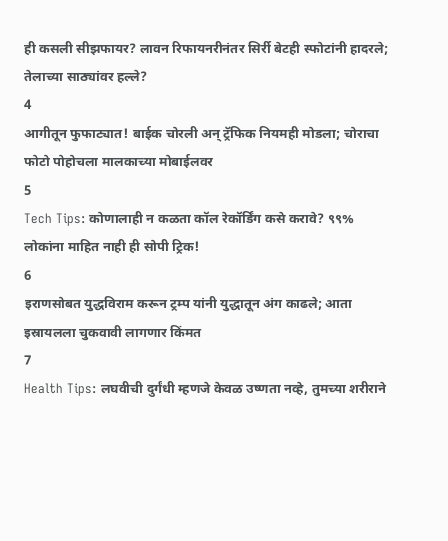ही कसली सीझफायर? लावन रिफायनरीनंतर सिर्री बेटही स्फोटांनी हादरले; तेलाच्या साठ्यांवर हल्ले?
4
आगीतून फुफाट्यात! बाईक चोरली अन् ट्रॅफिक नियमही मोडला; चोराचा फोटो पोहोचला मालकाच्या मोबाईलवर
5
Tech Tips: कोणालाही न कळता कॉल रेकॉर्डिंग कसे करावे? ९९% लोकांना माहित नाही ही सोपी ट्रिक!
6
इराणसोबत युद्धविराम करून ट्रम्प यांनी युद्धातून अंग काढले; आता इस्रायलला चुकवावी लागणार किंमत
7
Health Tips: लघवीची दुर्गंधी म्हणजे केवळ उष्णता नव्हे, तुमच्या शरीराने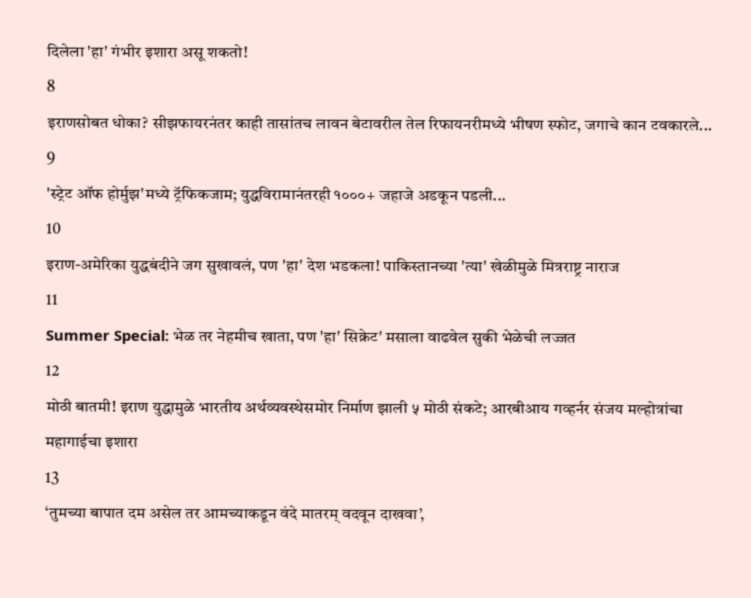दिलेला 'हा' गंभीर इशारा असू शकतो!
8
इराणसोबत धोका? सीझफायरनंतर काही तासांतच लावन बेटावरील तेल रिफायनरीमध्ये भीषण स्फोट, जगाचे कान टवकारले...
9
'स्ट्रेट ऑफ होर्मुझ'मध्ये ट्रॅफिकजाम; युद्धविरामानंतरही १०००+ जहाजे अडकून पडली...
10
इराण-अमेरिका युद्धबंदीने जग सुखावलं, पण 'हा' देश भडकला! पाकिस्तानच्या 'त्या' खेळीमुळे मित्रराष्ट्र नाराज
11
Summer Special: भेळ तर नेहमीच खाता, पण 'हा' सिक्रेट' मसाला वाढवेल सुकी भेळेची लज्जत
12
मोठी बातमी! इराण युद्धामुळे भारतीय अर्थव्यवस्थेसमोर निर्माण झाली ५ मोठी संकटे; आरबीआय गव्हर्नर संजय मल्होत्रांचा महागाईचा इशारा
13
‘तुमच्या बापात दम असेल तर आमच्याकडून वंदे मातरम् वदवून दाखवा’,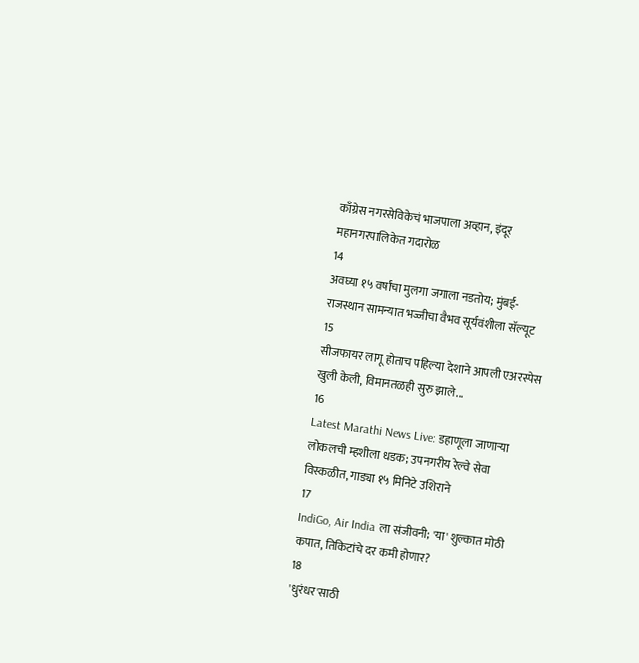काँग्रेस नगरसेविकेचं भाजपाला अव्हान, इंदूर महानगरपालिकेत गदारोळ
14
अवघ्या १५ वर्षांचा मुलगा जगाला नडतोय; मुंबई-राजस्थान सामन्यात भज्जीचा वैभव सूर्यवंशीला सॅल्यूट
15
सीजफायर लागू होताच पहिल्या देशाने आपली एअरस्पेस खुली केली, विमानतळही सुरु झाले...
16
Latest Marathi News Live: डहाणूला जाणाऱ्या लोकलची म्हशीला धडक; उपनगरीय रेल्वे सेवा विस्कळीत, गाड्या १५ मिनिटे उशिराने
17
IndiGo, Air India ला संजीवनी; 'या' शुल्कात मोठी कपात, तिकिटांचे दर कमी होणार?
18
'धुरंधर'साठी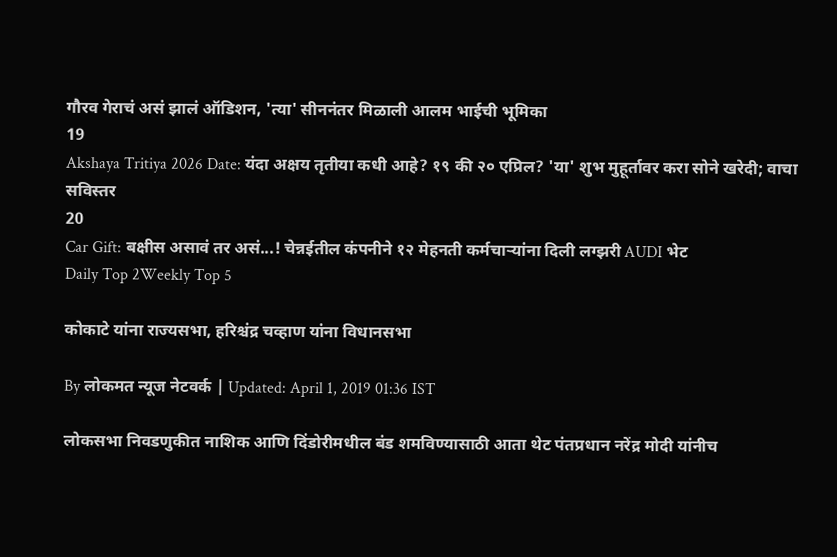गौरव गेराचं असं झालं ऑडिशन, 'त्या' सीननंतर मिळाली आलम भाईची भूमिका
19
Akshaya Tritiya 2026 Date: यंदा अक्षय तृतीया कधी आहे? १९ की २० एप्रिल? 'या' शुभ मुहूर्तावर करा सोने खरेदी; वाचा सविस्तर
20
Car Gift: बक्षीस असावं तर असं...! चेन्नईतील कंपनीने १२ मेहनती कर्मचाऱ्यांना दिली लग्झरी AUDI भेट
Daily Top 2Weekly Top 5

कोकाटे यांना राज्यसभा, हरिश्चंद्र चव्हाण यांना विधानसभा

By लोकमत न्यूज नेटवर्क | Updated: April 1, 2019 01:36 IST

लोकसभा निवडणुकीत नाशिक आणि दिंडोरीमधील बंड शमविण्यासाठी आता थेट पंतप्रधान नरेंद्र मोदी यांनीच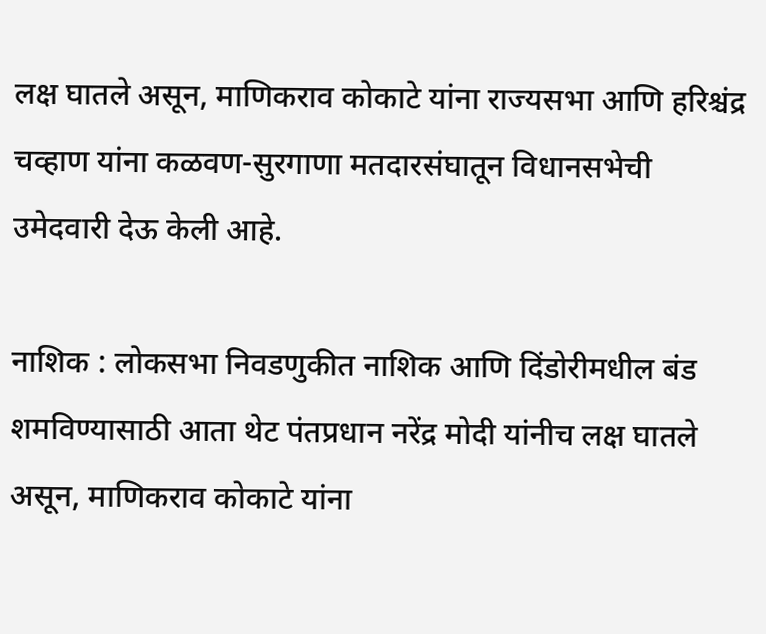लक्ष घातले असून, माणिकराव कोकाटे यांना राज्यसभा आणि हरिश्चंद्र चव्हाण यांना कळवण-सुरगाणा मतदारसंघातून विधानसभेची उमेदवारी देऊ केली आहे.

नाशिक : लोकसभा निवडणुकीत नाशिक आणि दिंडोरीमधील बंड शमविण्यासाठी आता थेट पंतप्रधान नरेंद्र मोदी यांनीच लक्ष घातले असून, माणिकराव कोकाटे यांना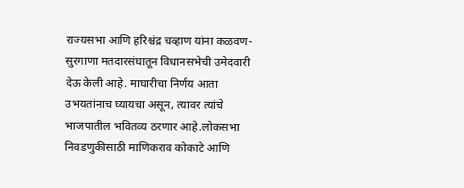राज्यसभा आणि हरिश्चंद्र चव्हाण यांना कळवण-सुरगाणा मतदारसंघातून विधानसभेची उमेदवारी देऊ केली आहे. माघारीचा निर्णय आता उभयतांनाच घ्यायचा असून, त्यावर त्यांचे भाजपातील भवितव्य ठरणार आहे.लोकसभा निवडणुकीसाठी माणिकराव कोकाटे आणि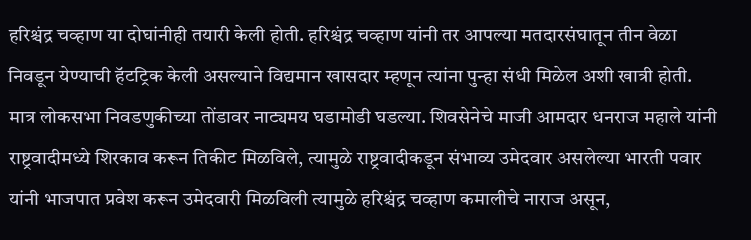हरिश्चंद्र चव्हाण या दोघांनीही तयारी केली होती. हरिश्चंद्र चव्हाण यांनी तर आपल्या मतदारसंघातून तीन वेळा निवडून येण्याची हॅटट्रिक केली असल्याने विद्यमान खासदार म्हणून त्यांना पुन्हा संधी मिळेल अशी खात्री होती. मात्र लोकसभा निवडणुकीच्या तोंडावर नाट्यमय घडामोडी घडल्या. शिवसेनेचे माजी आमदार धनराज महाले यांनी राष्ट्रवादीमध्ये शिरकाव करून तिकीट मिळविले, त्यामुळे राष्ट्रवादीकडून संभाव्य उमेदवार असलेल्या भारती पवार यांनी भाजपात प्रवेश करून उमेदवारी मिळविली त्यामुळे हरिश्चंद्र चव्हाण कमालीचे नाराज असून,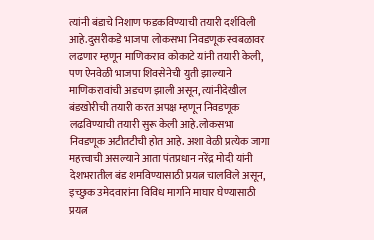त्यांनी बंडाचे निशाण फडकविण्याची तयारी दर्शविली आहे.दुसरीकडे भाजपा लोकसभा निवडणूक स्वबळावर लढणार म्हणून माणिकराव कोकाटे यांनी तयारी केली, पण ऐनवेळी भाजपा शिवसेनेची युती झाल्याने माणिकरावांची अडचण झाली असून, त्यांनीदेखील बंडखोरीची तयारी करत अपक्ष म्हणून निवडणूक लढविण्याची तयारी सुरू केली आहे.लोकसभा निवडणूक अटीतटीची होत आहे. अशा वेळी प्रत्येक जागा महत्त्वाची असल्याने आता पंतप्रधान नरेंद्र मोदी यांनी देशभरातील बंड शमविण्यासाठी प्रयत्न चालविले असून, इच्छुक उमेदवारांना विविध मार्गाने माघार घेण्यासाठी प्रयत्न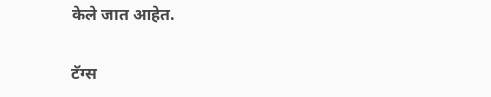केले जात आहेत.

टॅग्स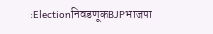:ElectionनिवडणूकBJPभाजपा